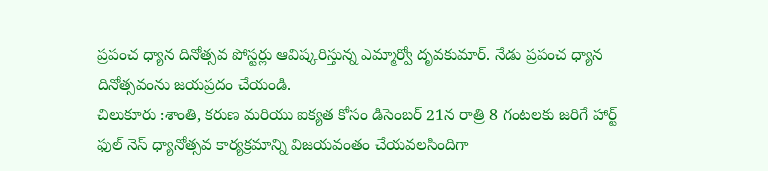ప్రపంచ ధ్యాన దినోత్సవ పోస్టర్లు ఆవిష్కరిస్తున్న ఎమ్మార్వో దృవకుమార్. నేడు ప్రపంచ ధ్యాన దినోత్సవంను జయప్రదం చేయండి.
చిలుకూరు :శాంతి, కరుణ మరియు ఐక్యత కోసం డిసెంబర్ 21న రాత్రి 8 గంటలకు జరిగే హార్ట్ ఫుల్ నెస్ ధ్యానోత్సవ కార్యక్రమాన్ని విజయవంతం చేయవలసిందిగా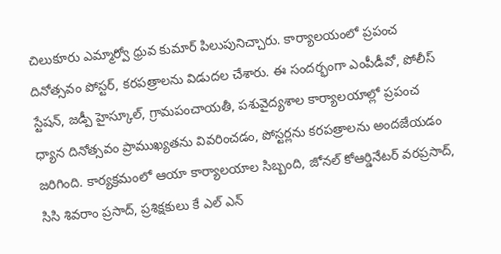చిలుకూరు ఎమ్మార్వో ధ్రువ కుమార్ పిలుపునిచ్చారు. కార్యాలయంలో ప్రపంచ దినోత్సవం పోస్టర్, కరపత్రాలను విడుదల చేశారు. ఈ సందర్భంగా ఎంపీడీవో, పోలీస్ స్టేషన్, జడ్పీ హైస్కూల్, గ్రామపంచాయతీ, పశువైద్యశాల కార్యాలయాల్లో ప్రపంచ ధ్యాన దినోత్సవం ప్రాముఖ్యతను వివరించడం, పోస్టర్లను కరపత్రాలను అందజేయడం జరిగింది. కార్యక్రమంలో ఆయా కార్యాలయాల సిబ్బంది, జోనల్ కోఆర్డినేటర్ వరప్రసాద్, సిసి శివరాం ప్రసాద్, ప్రశిక్షకులు కే ఎల్ ఎన్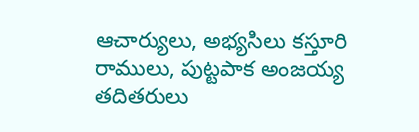ఆచార్యులు, అభ్యసిలు కస్తూరి రాములు, పుట్టపాక అంజయ్య తదితరులు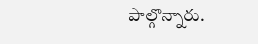పాల్గొన్నారు.